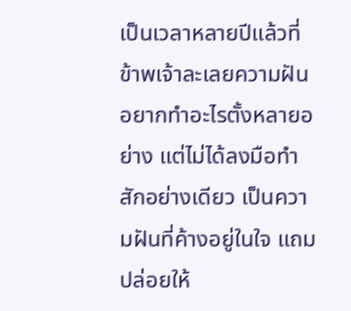เป็นเวลาหลายปีแล้วที่ข้าพเจ้าละเลยความฝัน อยากทำอะไรตั้งหลายอย่าง แต่ไม่ได้ลงมือทำสักอย่างเดียว เป็นความฝันที่ค้างอยู่ในใจ แถมปล่อยให้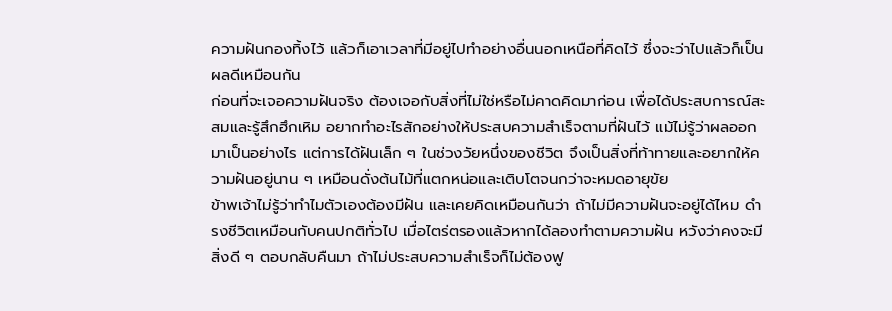ความฝันกองทิ้งไว้ แล้วก็เอาเวลาที่มีอยู่ไปทำอย่างอื่นนอกเหนือที่คิดไว้ ซึ่งจะว่าไปแล้วก็เป็นผลดีเหมือนกัน
ก่อนที่จะเจอความฝันจริง ต้องเจอกับสิ่งที่ไม่ใช่หรือไม่คาดคิดมาก่อน เพื่อได้ประสบการณ์สะสมและรู้สึกฮึกเหิม อยากทำอะไรสักอย่างให้ประสบความสำเร็จตามที่ฝันไว้ แม้ไม่รู้ว่าผลออกมาเป็นอย่างไร แต่การได้ฝันเล็ก ๆ ในช่วงวัยหนึ่งของชีวิต จึงเป็นสิ่งที่ท้าทายและอยากให้ความฝันอยู่นาน ๆ เหมือนดั่งต้นไม้ที่แตกหน่อและเติบโตจนกว่าจะหมดอายุขัย
ข้าพเจ้าไม่รู้ว่าทำไมตัวเองต้องมีฝัน และเคยคิดเหมือนกันว่า ถ้าไม่มีความฝันจะอยู่ได้ไหม ดำรงชีวิตเหมือนกับคนปกติทั่วไป เมื่อไตร่ตรองแล้วหากได้ลองทำตามความฝัน หวังว่าคงจะมีสิ่งดี ๆ ตอบกลับคืนมา ถ้าไม่ประสบความสำเร็จก็ไม่ต้องฟู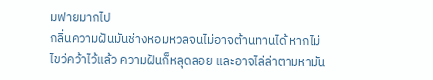มฟายมากไป
กลิ่นความฝันมันช่างหอมหวลจนไม่อาจต้านทานได้ หากไม่ไขว่คว้าไว้แล้ว ความฝันก็หลุดลอย และอาจไล่ล่าตามหามัน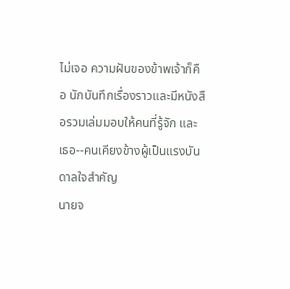ไม่เจอ ความฝันของข้าพเจ้าก็คือ นักบันทึกเรื่องราวและมีหนังสือรวมเล่มมอบให้คนที่รู้จัก และเธอ--คนเคียงข้างผู้เป็นแรงบันดาลใจสำคัญ
นายจ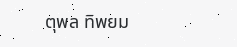ตุพล ทิพยม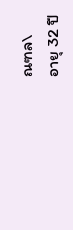ณฑล\
อายุ 32 ปี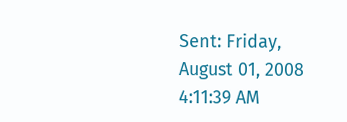Sent: Friday, August 01, 2008 4:11:39 AM